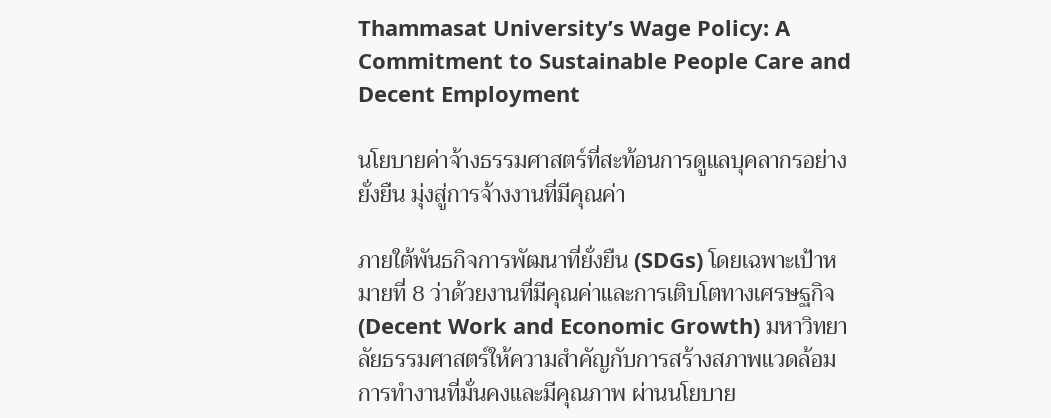Thammasat University’s Wage Policy: A Commitment to Sustainable People Care and Decent Employment

นโยบายค่าจ้างธรรมศาสตร์ที่สะท้อนการดูแลบุคลากรอย่างยั่งยืน มุ่งสู่การจ้างงานที่มีคุณค่า

ภายใต้พันธกิจการพัฒนาที่ยั่งยืน (SDGs) โดยเฉพาะเป้าหมายที่ 8 ว่าด้วยงานที่มีคุณค่าและการเติบโตทางเศรษฐกิจ (Decent Work and Economic Growth) มหาวิทยาลัยธรรมศาสตร์ให้ความสำคัญกับการสร้างสภาพแวดล้อมการทำงานที่มั่นคงและมีคุณภาพ ผ่านนโยบาย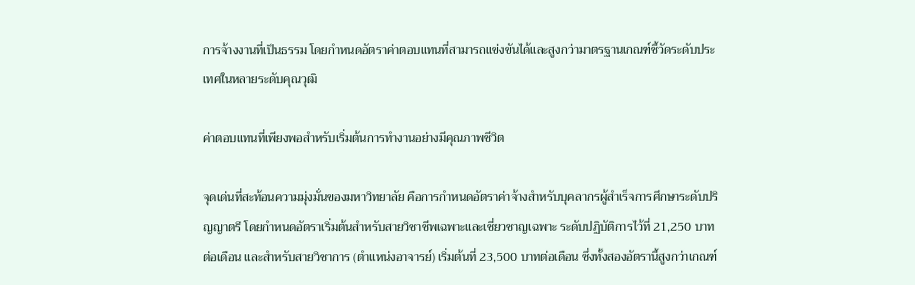การจ้างงานที่เป็นธรรม โดยกำหนดอัตราค่าตอบแทนที่สามารถแข่งขันได้และสูงกว่ามาตรฐานเกณฑ์ชี้วัดระดับประเทศในหลายระดับคุณวุฒิ

ค่าตอบแทนที่เพียงพอสำหรับเริ่มต้นการทำงานอย่างมีคุณภาพชีวิต

จุดเด่นที่สะท้อนความมุ่งมั่นของมหาวิทยาลัย คือการกำหนดอัตราค่าจ้างสำหรับบุคลากรผู้สำเร็จการศึกษาระดับปริญญาตรี โดยกำหนดอัตราเริ่มต้นสำหรับสายวิชาชีพเฉพาะและเชี่ยวชาญเฉพาะ ระดับปฏิบัติการไว้ที่ 21,250 บาทต่อเดือน และสำหรับสายวิชาการ (ตำแหน่งอาจารย์) เริ่มต้นที่ 23,500 บาทต่อเดือน ซึ่งทั้งสองอัตรานี้สูงกว่าเกณฑ์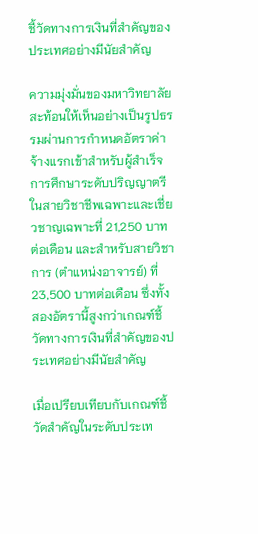ชี้วัดทางการเงินที่สำคัญของประเทศอย่างมีนัยสำคัญ

ความมุ่งมั่นของมหาวิทยาลัยสะท้อนให้เห็นอย่างเป็นรูปธรรมผ่านการกำหนดอัตราค่าจ้างแรกเข้าสำหรับผู้สำเร็จการศึกษาระดับปริญญาตรีในสายวิชาชีพเฉพาะและเชี่ยวชาญเฉพาะที่ 21,250 บาทต่อเดือน และสำหรับสายวิชาการ (ตำแหน่งอาจารย์) ที่ 23,500 บาทต่อเดือน ซึ่งทั้งสองอัตรานี้สูงกว่าเกณฑ์ชี้วัดทางการเงินที่สำคัญของประเทศอย่างมีนัยสำคัญ

เมื่อเปรียบเทียบกับเกณฑ์ชี้วัดสำคัญในระดับประเท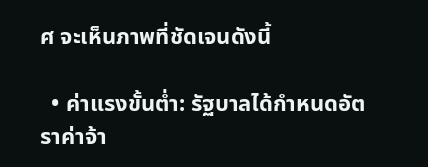ศ จะเห็นภาพที่ชัดเจนดังนี้

  • ค่าแรงขั้นต่ำ: รัฐบาลได้กำหนดอัตราค่าจ้า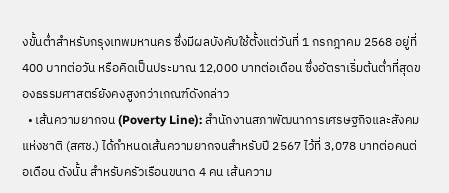งขั้นต่ำสำหรับกรุงเทพมหานคร ซึ่งมีผลบังคับใช้ตั้งแต่วันที่ 1 กรกฎาคม 2568 อยู่ที่ 400 บาทต่อวัน หรือคิดเป็นประมาณ 12,000 บาทต่อเดือน ซึ่งอัตราเริ่มต้นต่ำที่สุดของธรรมศาสตร์ยังคงสูงกว่าเกณฑ์ดังกล่าว
  • เส้นความยากจน (Poverty Line): สำนักงานสภาพัฒนาการเศรษฐกิจและสังคมแห่งชาติ (สศช.) ได้กำหนดเส้นความยากจนสำหรับปี 2567 ไว้ที่ 3,078 บาทต่อคนต่อเดือน ดังนั้น สำหรับครัวเรือนขนาด 4 คน เส้นความ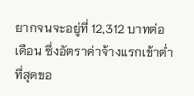ยากจนจะอยู่ที่ 12,312 บาทต่อเดือน ซึ่งอัตราค่าจ้างแรกเข้าต่ำที่สุดขอ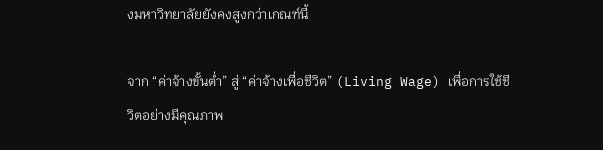งมหาวิทยาลัยยังคงสูงกว่าเกณฑ์นี้

จาก “ค่าจ้างขั้นต่ำ” สู่ “ค่าจ้างเพื่อชีวิต” (Living Wage) เพื่อการใช้ชีวิตอย่างมีคุณภาพ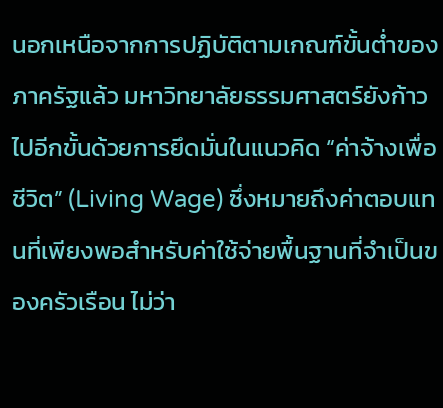นอกเหนือจากการปฏิบัติตามเกณฑ์ขั้นต่ำของภาครัฐแล้ว มหาวิทยาลัยธรรมศาสตร์ยังก้าวไปอีกขั้นด้วยการยึดมั่นในแนวคิด “ค่าจ้างเพื่อชีวิต” (Living Wage) ซึ่งหมายถึงค่าตอบแทนที่เพียงพอสำหรับค่าใช้จ่ายพื้นฐานที่จำเป็นของครัวเรือน ไม่ว่า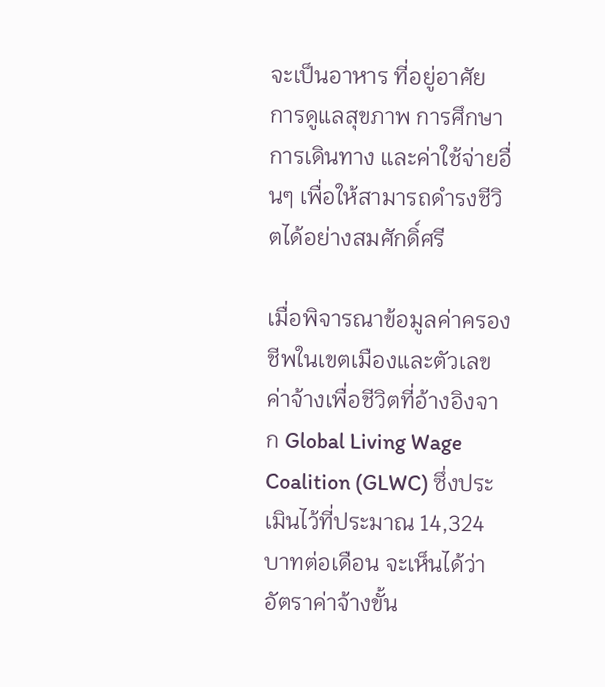จะเป็นอาหาร ที่อยู่อาศัย การดูแลสุขภาพ การศึกษา การเดินทาง และค่าใช้จ่ายอื่นๆ เพื่อให้สามารถดำรงชีวิตได้อย่างสมศักดิ์ศรี

เมื่อพิจารณาข้อมูลค่าครองชีพในเขตเมืองและตัวเลขค่าจ้างเพื่อชีวิตที่อ้างอิงจาก Global Living Wage Coalition (GLWC) ซึ่งประเมินไว้ที่ประมาณ 14,324 บาทต่อเดือน จะเห็นได้ว่าอัตราค่าจ้างขั้น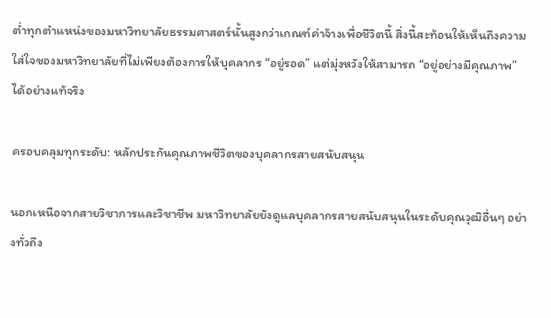ต่ำทุกตำแหน่งของมหาวิทยาลัยธรรมศาสตร์นั้นสูงกว่าเกณฑ์ค่าจ้างเพื่อชีวิตนี้ สิ่งนี้สะท้อนให้เห็นถึงความใส่ใจของมหาวิทยาลัยที่ไม่เพียงต้องการให้บุคลากร “อยู่รอด” แต่มุ่งหวังให้สามารถ “อยู่อย่างมีคุณภาพ” ได้อย่างแท้จริง

ครอบคลุมทุกระดับ: หลักประกันคุณภาพชีวิตของบุคลากรสายสนับสนุน

นอกเหนือจากสายวิชาการและวิชาชีพ มหาวิทยาลัยยังดูแลบุคลากรสายสนับสนุนในระดับคุณวุฒิอื่นๆ อย่างทั่วถึง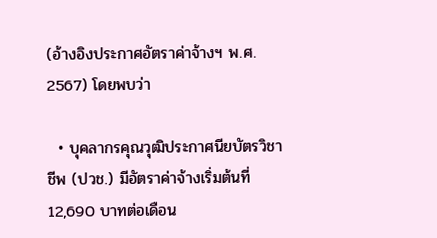(อ้างอิงประกาศอัตราค่าจ้างฯ พ.ศ. 2567) โดยพบว่า

  • บุคลากรคุณวุฒิประกาศนียบัตรวิชาชีพ (ปวช.) มีอัตราค่าจ้างเริ่มต้นที่ 12,690 บาทต่อเดือน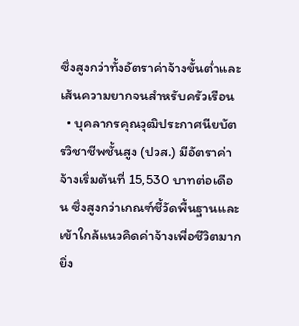ซึ่งสูงกว่าทั้งอัตราค่าจ้างขั้นต่ำและเส้นความยากจนสำหรับครัวเรือน
  • บุคลากรคุณวุฒิประกาศนียบัตรวิชาชีพชั้นสูง (ปวส.) มีอัตราค่าจ้างเริ่มต้นที่ 15,530 บาทต่อเดือน ซึ่งสูงกว่าเกณฑ์ชี้วัดพื้นฐานและเข้าใกล้แนวคิดค่าจ้างเพื่อชีวิตมากยิ่ง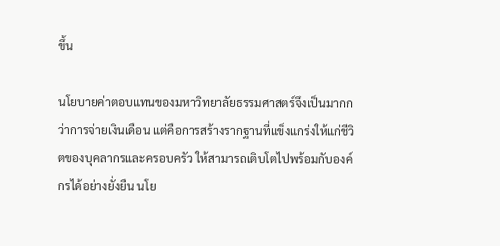ขึ้น

นโยบายค่าตอบแทนของมหาวิทยาลัยธรรมศาสตร์จึงเป็นมากกว่าการจ่ายเงินเดือน แต่คือการสร้างรากฐานที่แข็งแกร่งให้แก่ชีวิตของบุคลากรและครอบครัว ให้สามารถเติบโตไปพร้อมกับองค์กรได้อย่างยั่งยืน นโย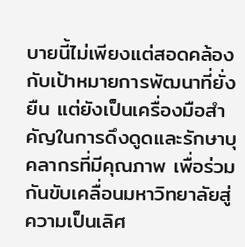บายนี้ไม่เพียงแต่สอดคล้องกับเป้าหมายการพัฒนาที่ยั่งยืน แต่ยังเป็นเครื่องมือสำคัญในการดึงดูดและรักษาบุคลากรที่มีคุณภาพ เพื่อร่วมกันขับเคลื่อนมหาวิทยาลัยสู่ความเป็นเลิศ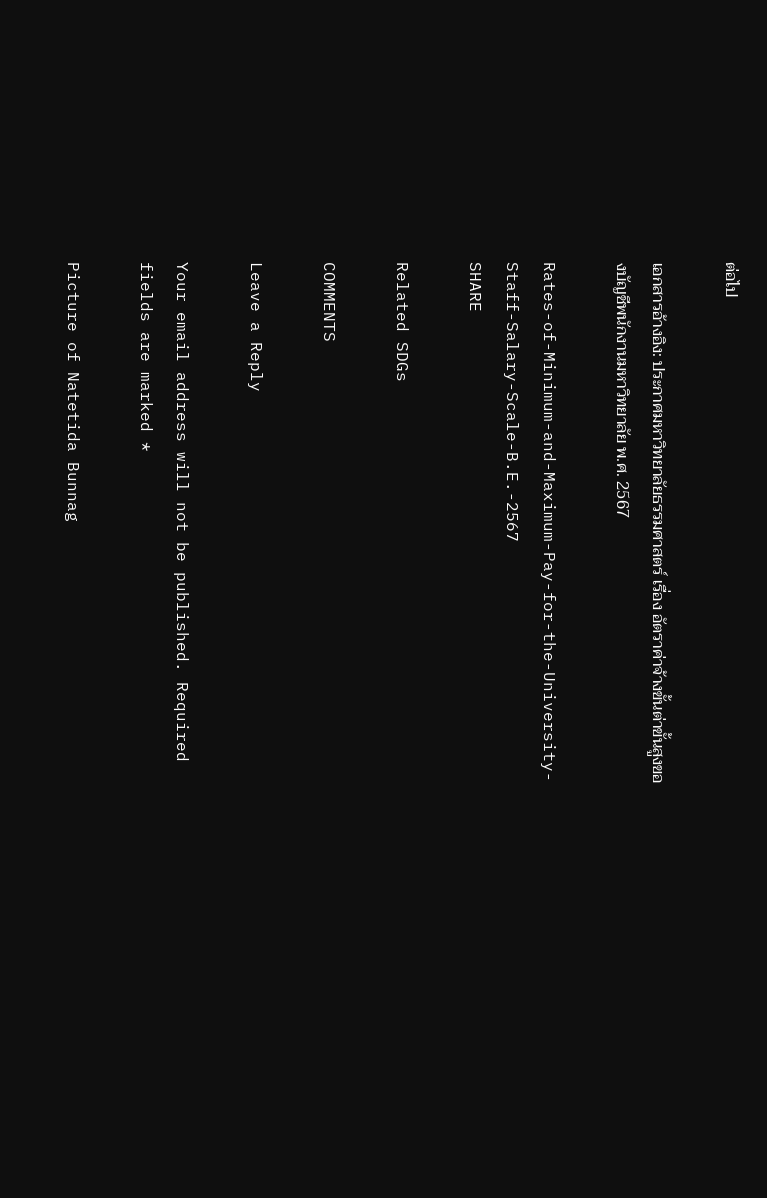ต่อไป

เอกสารอ้างอิง: ประกาศมหาวิทยาลัยธรรมศาสตร์ เรื่อง อัตราค่าจ้างขั้นต่าขั้นสูงของบัญชีพนักงานมหาวิทยาลัย พ.ศ. 2567

Rates-of-Minimum-and-Maximum-Pay-for-the-University-Staff-Salary-Scale-B.E.-2567
SHARE

Related SDGs

COMMENTS

Leave a Reply

Your email address will not be published. Required fields are marked *

Picture of Natetida Bunnag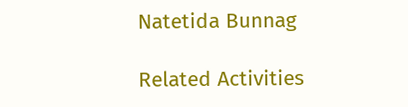Natetida Bunnag

Related Activities